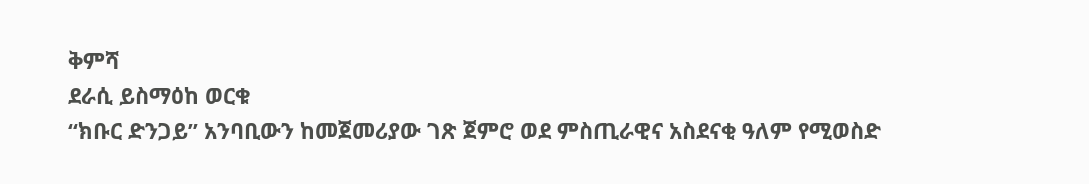ቅምሻ
ደራሲ ይስማዕከ ወርቁ
“ክቡር ድንጋይ” አንባቢውን ከመጀመሪያው ገጽ ጀምሮ ወደ ምስጢራዊና አስደናቂ ዓለም የሚወስድ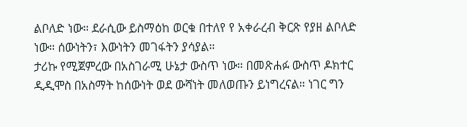ልቦለድ ነው። ደራሲው ይስማዕከ ወርቁ በተለየ የ አቀራረብ ቅርጽ የያዘ ልቦለድ ነው። ሰውነትን፣ እውነትን መገፋትን ያሳያል።
ታሪኩ የሚጀምረው በአስገራሚ ሁኔታ ውስጥ ነው። በመጽሐፉ ውስጥ ዶክተር ዲዲሞስ በአስማት ከሰውነት ወደ ውሻነት መለወጡን ይነግረናል። ነገር ግን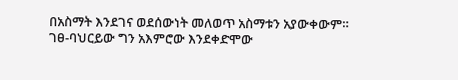በአስማት እንደገና ወደሰውነት መለወጥ አስማቱን አያውቀውም። ገፀ-ባህርይው ግን አእምሮው እንደቀድሞው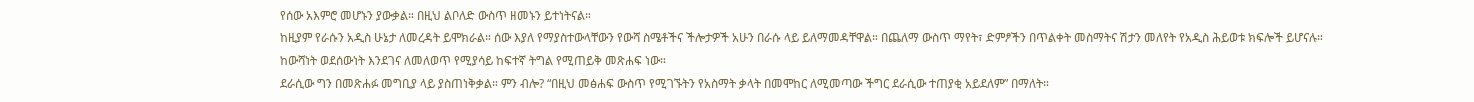የሰው አእምሮ መሆኑን ያውቃል። በዚህ ልቦለድ ውስጥ ዘመኑን ይተነትናል።
ከዚያም የራሱን አዲስ ሁኔታ ለመረዳት ይሞክራል። ሰው እያለ የማያስተውላቸውን የውሻ ስሜቶችና ችሎታዎች አሁን በራሱ ላይ ይለማመዳቸዋል። በጨለማ ውስጥ ማየት፣ ድምፆችን በጥልቀት መስማትና ሽታን መለየት የአዲስ ሕይወቱ ክፍሎች ይሆናሉ።
ከውሻነት ወደሰውነት እንደገና ለመለወጥ የሚያሳይ ከፍተኛ ትግል የሚጠይቅ መጽሐፍ ነው።
ደራሲው ግን በመጽሐፉ መግቢያ ላይ ያስጠነቅቃል። ምን ብሎ? “በዚህ መፅሐፍ ውስጥ የሚገኙትን የአስማት ቃላት በመሞከር ለሚመጣው ችግር ደራሲው ተጠያቂ አይደለም” በማለት።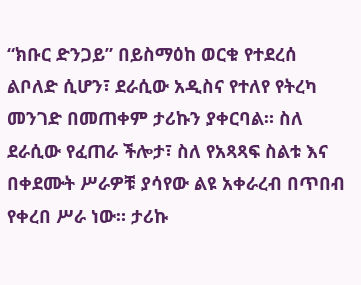“ክቡር ድንጋይ” በይስማዕከ ወርቁ የተደረሰ ልቦለድ ሲሆን፣ ደራሲው አዲስና የተለየ የትረካ መንገድ በመጠቀም ታሪኩን ያቀርባል። ስለ ደራሲው የፈጠራ ችሎታ፣ ስለ የአጻጻፍ ስልቱ እና በቀደሙት ሥራዎቹ ያሳየው ልዩ አቀራረብ በጥበብ የቀረበ ሥራ ነው። ታሪኩ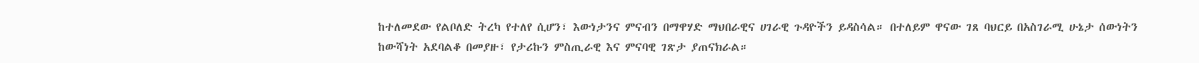ከተለመደው የልቦለድ ትረካ የተለየ ሲሆን፣ እውነታንና ምናብን በማዋሃድ ማህበራዊና ሀገራዊ ጉዳዮችን ይዳስሳል። በተለይም ዋናው ገጸ ባህርይ በአስገራሚ ሁኔታ ሰውነትን ከውሻነት አደባልቆ በመያዙ፣ የታሪኩን ምስጢራዊ እና ምናባዊ ገጽታ ያጠናክራል።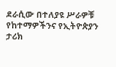ደራሲው በተለያዩ ሥራዎቹ የከተማዎችንና የኢትዮጵያን ታሪክ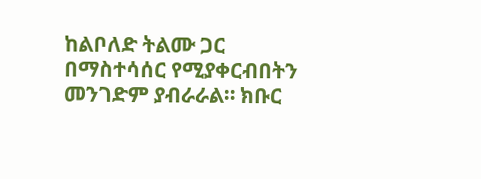ከልቦለድ ትልሙ ጋር በማስተሳሰር የሚያቀርብበትን መንገድም ያብራራል። ክቡር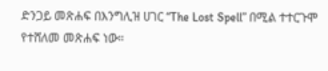ድንጋይ መጽሐፍ በእንግሊዝ ሀገር “The Lost Spell” በሚል ተተርጉሞ የተሸለመ መጽሐፍ ነው።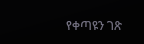የቀጣዩን ገጽ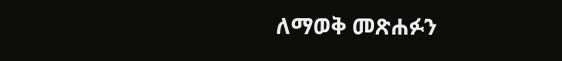ለማወቅ መጽሐፉን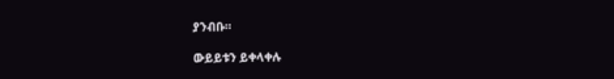ያንብቡ።

ውይይቱን ይቀላቀሉ